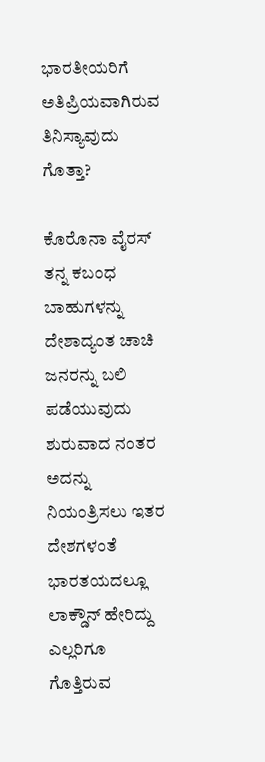ಭಾರತೀಯರಿಗೆ ಅತಿಪ್ರಿಯವಾಗಿರುವ ತಿನಿಸ್ಯಾವುದು ಗೊತ್ತಾ?

ಕೊರೊನಾ ವೈರಸ್ ತನ್ನ ಕಬಂಧ ಬಾಹುಗಳನ್ನು ದೇಶಾದ್ಯಂತ ಚಾಚಿ ಜನರನ್ನು ಬಲಿ ಪಡೆಯುವುದು ಶುರುವಾದ ನಂತರ ಅದನ್ನು ನಿಯಂತ್ರಿಸಲು ಇತರ ದೇಶಗಳಂತೆ ಭಾರತಯದಲ್ಲೂ ಲಾಕ್ಡೌನ್ ಹೇರಿದ್ದು ಎಲ್ಲರಿಗೂ ಗೊತ್ತಿರುವ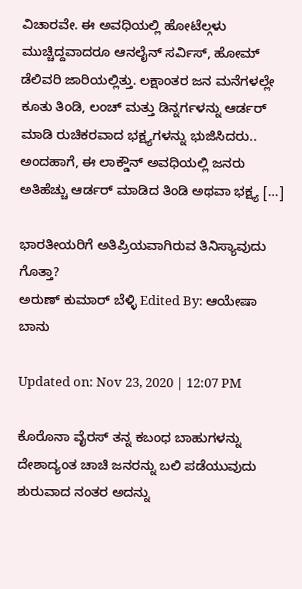ವಿಚಾರವೇ. ಈ ಅವಧಿಯಲ್ಲಿ ಹೋಟೆಲ್ಗಳು ಮುಚ್ಚಿದ್ದವಾದರೂ ಆನಲೈನ್ ಸರ್ವಿಸ್, ಹೋಮ್ ಡೆಲಿವರಿ ಜಾರಿಯಲ್ಲಿತ್ತು. ಲಕ್ಷಾಂತರ ಜನ ಮನೆಗಳಲ್ಲೇ ಕೂತು ತಿಂಡಿ, ಲಂಚ್ ಮತ್ತು ಡಿನ್ನರ್ಗಳನ್ನು ಆರ್ಡರ್ ಮಾಡಿ ರುಚಿಕರವಾದ ಭಕ್ಷ್ಯಗಳನ್ನು ಭುಜಿಸಿದರು.. ಅಂದಹಾಗೆ, ಈ ಲಾಕ್ಡೌನ್ ಅವಧಿಯಲ್ಲಿ ಜನರು ಅತಿಹೆಚ್ಚು ಆರ್ಡರ್ ಮಾಡಿದ ತಿಂಡಿ ಅಥವಾ ಭಕ್ಷ್ಯ […]

ಭಾರತೀಯರಿಗೆ ಅತಿಪ್ರಿಯವಾಗಿರುವ ತಿನಿಸ್ಯಾವುದು ಗೊತ್ತಾ?
ಅರುಣ್ ಕುಮಾರ್ ಬೆಳ್ಳಿ Edited By: ಆಯೇಷಾ ಬಾನು

Updated on: Nov 23, 2020 | 12:07 PM

ಕೊರೊನಾ ವೈರಸ್ ತನ್ನ ಕಬಂಧ ಬಾಹುಗಳನ್ನು ದೇಶಾದ್ಯಂತ ಚಾಚಿ ಜನರನ್ನು ಬಲಿ ಪಡೆಯುವುದು ಶುರುವಾದ ನಂತರ ಅದನ್ನು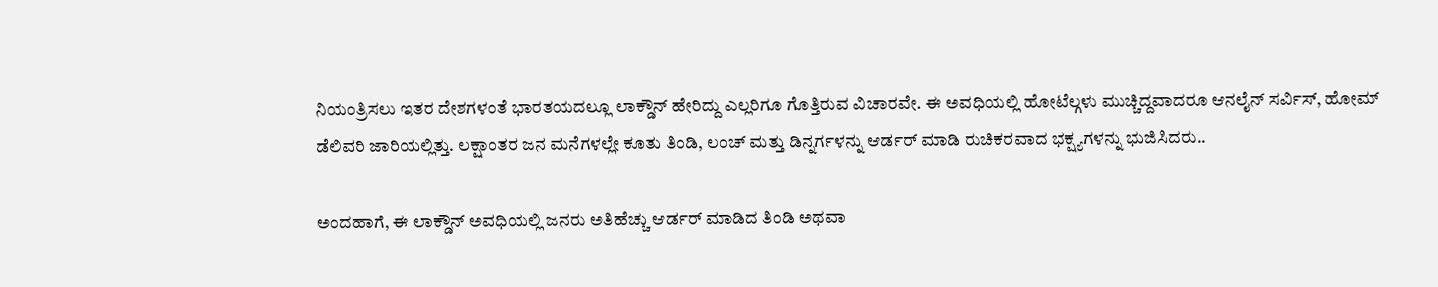ನಿಯಂತ್ರಿಸಲು ಇತರ ದೇಶಗಳಂತೆ ಭಾರತಯದಲ್ಲೂ ಲಾಕ್ಡೌನ್ ಹೇರಿದ್ದು ಎಲ್ಲರಿಗೂ ಗೊತ್ತಿರುವ ವಿಚಾರವೇ. ಈ ಅವಧಿಯಲ್ಲಿ ಹೋಟೆಲ್ಗಳು ಮುಚ್ಚಿದ್ದವಾದರೂ ಆನಲೈನ್ ಸರ್ವಿಸ್, ಹೋಮ್ ಡೆಲಿವರಿ ಜಾರಿಯಲ್ಲಿತ್ತು. ಲಕ್ಷಾಂತರ ಜನ ಮನೆಗಳಲ್ಲೇ ಕೂತು ತಿಂಡಿ, ಲಂಚ್ ಮತ್ತು ಡಿನ್ನರ್ಗಳನ್ನು ಆರ್ಡರ್ ಮಾಡಿ ರುಚಿಕರವಾದ ಭಕ್ಷ್ಯಗಳನ್ನು ಭುಜಿಸಿದರು..

ಅಂದಹಾಗೆ, ಈ ಲಾಕ್ಡೌನ್ ಅವಧಿಯಲ್ಲಿ ಜನರು ಅತಿಹೆಚ್ಚು ಆರ್ಡರ್ ಮಾಡಿದ ತಿಂಡಿ ಅಥವಾ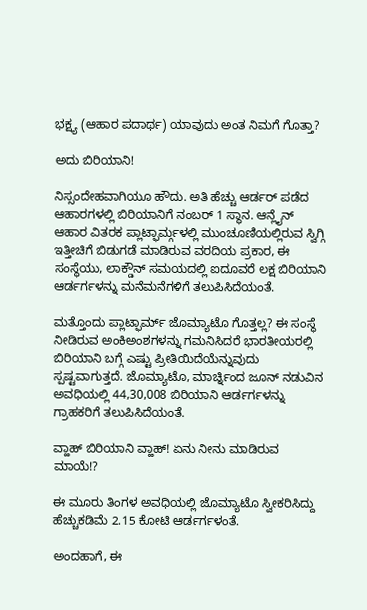ಭಕ್ಷ್ಯ (ಆಹಾರ ಪದಾರ್ಥ) ಯಾವುದು ಅಂತ ನಿಮಗೆ ಗೊತ್ತಾ?

ಅದು ಬಿರಿಯಾನಿ!

ನಿಸ್ಸಂದೇಹವಾಗಿಯೂ ಹೌದು. ಅತಿ ಹೆಚ್ಚು ಆರ್ಡರ್ ಪಡೆದ ಆಹಾರಗಳಲ್ಲಿ ಬಿರಿಯಾನಿಗೆ ನಂಬರ್ 1 ಸ್ಥಾನ. ಆನ್ಲೈನ್ ಆಹಾರ ವಿತರಕ ಪ್ಲಾಟ್ಫಾರ್ಮ್ಗಳಲ್ಲಿ ಮುಂಚೂಣಿಯಲ್ಲಿರುವ ಸ್ವಿಗ್ಗಿ ಇತ್ತೀಚಿಗೆ ಬಿಡುಗಡೆ ಮಾಡಿರುವ ವರದಿಯ ಪ್ರಕಾರ, ಈ ಸಂಸ್ಥೆಯು, ಲಾಕ್ಡೌನ್ ಸಮಯದಲ್ಲಿ ಐದೂವರೆ ಲಕ್ಷ ಬಿರಿಯಾನಿ ಆರ್ಡರ್ಗಳನ್ನು ಮನೆಮನೆಗಳಿಗೆ ತಲುಪಿಸಿದೆಯಂತೆ.

ಮತ್ತೊಂದು ಪ್ಲಾಟ್ಫಾರ್ಮ್ ಜೊಮ್ಯಾಟೊ ಗೊತ್ತಲ್ಲ? ಈ ಸಂಸ್ಥೆ ನೀಡಿರುವ ಅಂಕಿಅಂಶಗಳನ್ನು ಗಮನಿಸಿದರೆ ಭಾರತೀಯರಲ್ಲಿ ಬಿರಿಯಾನಿ ಬಗ್ಗೆ ಎಷ್ಟು ಪ್ರೀತಿಯಿದೆಯೆನ್ನುವುದು ಸ್ಪಷ್ಟವಾಗುತ್ತದೆ. ಜೊಮ್ಯಾಟೊ, ಮಾರ್ಚ್ನಿಂದ ಜೂನ್ ನಡುವಿನ ಅವಧಿಯಲ್ಲಿ 44,30,008 ಬಿರಿಯಾನಿ ಆರ್ಡರ್ಗಳನ್ನು ಗ್ರಾಹಕರಿಗೆ ತಲುಪಿಸಿದೆಯಂತೆ.

ವ್ಹಾಹ್ ಬಿರಿಯಾನಿ ವ್ಹಾಹ್! ಏನು ನೀನು ಮಾಡಿರುವ ಮಾಯೆ!?

ಈ ಮೂರು ತಿಂಗಳ ಅವಧಿಯಲ್ಲಿ ಜೊಮ್ಯಾಟೊ ಸ್ವೀಕರಿಸಿದ್ದು ಹೆಚ್ಚುಕಡಿಮೆ 2.15 ಕೋಟಿ ಆರ್ಡರ್ಗಳಂತೆ.

ಅಂದಹಾಗೆ, ಈ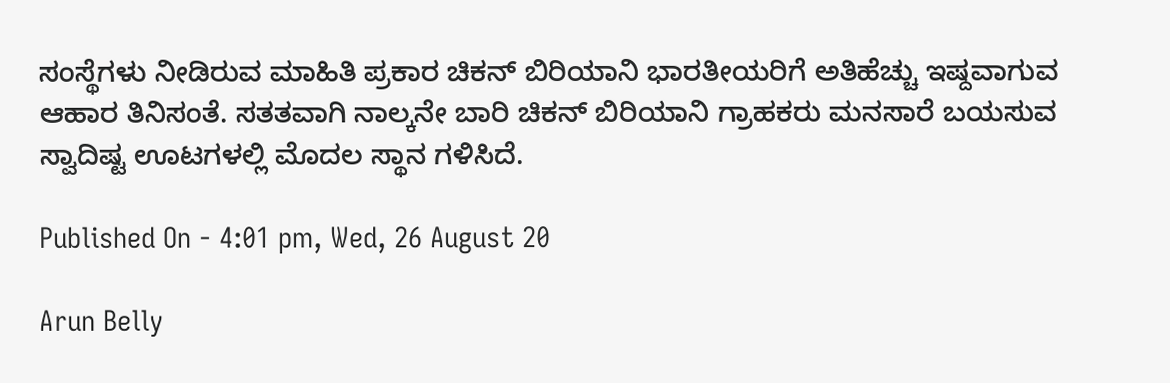ಸಂಸ್ಥೆಗಳು ನೀಡಿರುವ ಮಾಹಿತಿ ಪ್ರಕಾರ ಚಿಕನ್ ಬಿರಿಯಾನಿ ಭಾರತೀಯರಿಗೆ ಅತಿಹೆಚ್ಚು ಇಷ್ದವಾಗುವ ಆಹಾರ ತಿನಿಸಂತೆ. ಸತತವಾಗಿ ನಾಲ್ಕನೇ ಬಾರಿ ಚಿಕನ್ ಬಿರಿಯಾನಿ ಗ್ರಾಹಕರು ಮನಸಾರೆ ಬಯಸುವ ಸ್ವಾದಿಷ್ಟ ಊಟಗಳಲ್ಲಿ ಮೊದಲ ಸ್ಥಾನ ಗಳಿಸಿದೆ.

Published On - 4:01 pm, Wed, 26 August 20

Arun Belly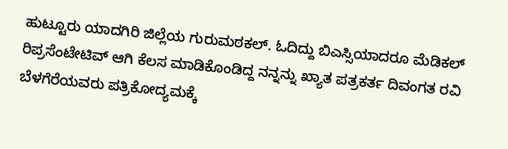ಹುಟ್ಟೂರು ಯಾದಗಿರಿ ಜಿಲ್ಲೆಯ ಗುರುಮಠಕಲ್. ಓದಿದ್ದು ಬಿಎಸ್ಸಿಯಾದರೂ ಮೆಡಿಕಲ್ ರಿಪ್ರಸೆಂಟೇಟಿವ್ ಆಗಿ ಕೆಲಸ ಮಾಡಿಕೊಂಡಿದ್ದ ನನ್ನನ್ನು ಖ್ಯಾತ ಪತ್ರಕರ್ತ ದಿವಂಗತ ರವಿ ಬೆಳಗೆರೆಯವರು ಪತ್ರಿಕೋದ್ಯಮಕ್ಕೆ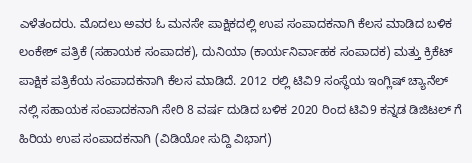ಎಳೆತಂದರು. ಮೊದಲು ಅವರ ಓ ಮನಸೇ ಪಾಕ್ಷಿಕದಲ್ಲಿ ಉಪ ಸಂಪಾದಕನಾಗಿ ಕೆಲಸ ಮಾಡಿದ ಬಳಿಕ ಲಂಕೇಶ್ ಪತ್ರಿಕೆ (ಸಹಾಯಕ ಸಂಪಾದಕ), ದುನಿಯಾ (ಕಾರ್ಯನಿರ್ವಾಹಕ ಸಂಪಾದಕ) ಮತ್ತು ಕ್ರಿಕೆಟ್ ಪಾಕ್ಷಿಕ ಪತ್ರಿಕೆಯ ಸಂಪಾದಕನಾಗಿ ಕೆಲಸ ಮಾಡಿದೆ. 2012 ರಲ್ಲಿ ಟಿವಿ9 ಸಂಸ್ಥೆಯ ಇಂಗ್ಲಿಷ್ ಚ್ಯಾನೆಲ್ ನಲ್ಲಿ ಸಹಾಯಕ ಸಂಪಾದಕನಾಗಿ ಸೇರಿ 8 ವರ್ಷ ದುಡಿದ ಬಳಿಕ 2020 ರಿಂದ ಟಿವಿ9 ಕನ್ನಡ ಡಿಜಿಟಲ್ ಗೆ ಹಿರಿಯ ಉಪ ಸಂಪಾದಕನಾಗಿ (ವಿಡಿಯೋ ಸುದ್ದಿ ವಿಭಾಗ)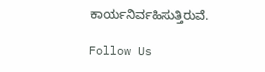ಕಾರ್ಯನಿರ್ವಹಿಸುತ್ತಿರುವೆ.

Follow Us